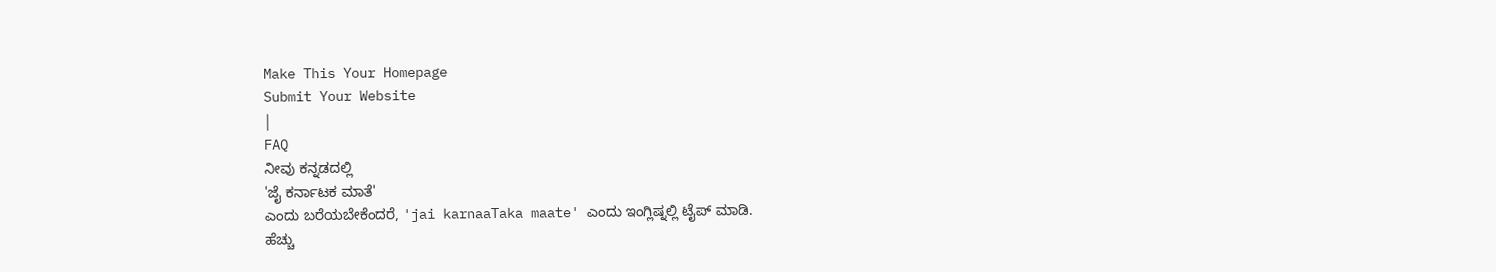Make This Your Homepage
Submit Your Website
|
FAQ
ನೀವು ಕನ್ನಡದಲ್ಲಿ
'ಜೈ ಕರ್ನಾಟಕ ಮಾತೆ'
ಎಂದು ಬರೆಯಬೇಕೆಂದರೆ, 'jai karnaaTaka maate' ಎಂದು ಇಂಗ್ಲಿಷ್ನಲ್ಲಿ ಟೈಪ್ ಮಾಡಿ.
ಹೆಚ್ಚು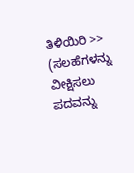ತಿಳಿಯಿರಿ >>
(ಸಲಹೆಗಳನ್ನು ವೀಕ್ಷಿಸಲು ಪದವನ್ನು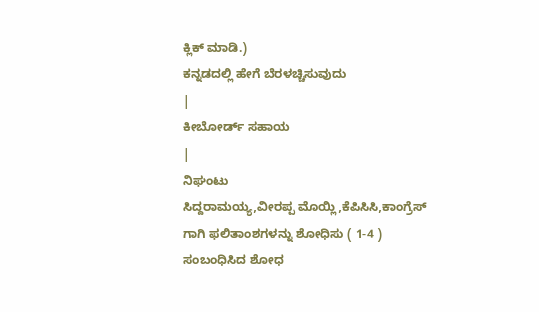ಕ್ಲಿಕ್ ಮಾಡಿ.)
ಕನ್ನಡದಲ್ಲಿ ಹೇಗೆ ಬೆರಳಚ್ಚಿಸುವುದು
|
ಕೀಬೋರ್ಡ್ ಸಹಾಯ
|
ನಿಘಂಟು
ಸಿದ್ದರಾಮಯ್ಯ,ವೀರಪ್ಪ ಮೊಯ್ಲಿ,ಕೆಪಿಸಿಸಿ,ಕಾಂಗ್ರೆಸ್
ಗಾಗಿ ಫಲಿತಾಂಶಗಳನ್ನು ಶೋಧಿಸು ( 1-4 )
ಸಂಬಂಧಿಸಿದ ಶೋಧ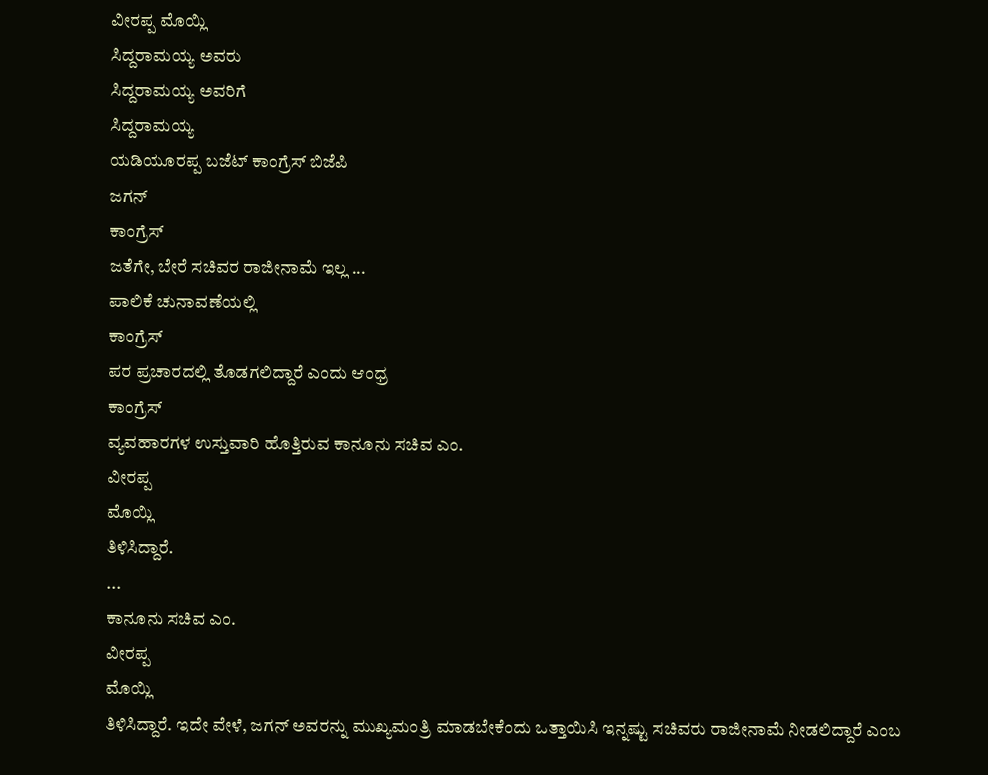ವೀರಪ್ಪ ಮೊಯ್ಲಿ
ಸಿದ್ದರಾಮಯ್ಯ ಅವರು
ಸಿದ್ದರಾಮಯ್ಯ ಅವರಿಗೆ
ಸಿದ್ದರಾಮಯ್ಯ
ಯಡಿಯೂರಪ್ಪ ಬಜೆಟ್ ಕಾಂಗ್ರೆಸ್ ಬಿಜೆಪಿ
ಜಗನ್
ಕಾಂಗ್ರೆಸ್
ಜತೆಗೇ, ಬೇರೆ ಸಚಿವರ ರಾಜೀನಾಮೆ ಇಲ್ಲ ...
ಪಾಲಿಕೆ ಚುನಾವಣೆಯಲ್ಲಿ
ಕಾಂಗ್ರೆಸ್
ಪರ ಪ್ರಚಾರದಲ್ಲಿ ತೊಡಗಲಿದ್ದಾರೆ ಎಂದು ಆಂಧ್ರ
ಕಾಂಗ್ರೆಸ್
ವ್ಯವಹಾರಗಳ ಉಸ್ತುವಾರಿ ಹೊತ್ತಿರುವ ಕಾನೂನು ಸಚಿವ ಎಂ.
ವೀರಪ್ಪ
ಮೊಯ್ಲಿ
ತಿಳಿಸಿದ್ದಾರೆ.
...
ಕಾನೂನು ಸಚಿವ ಎಂ.
ವೀರಪ್ಪ
ಮೊಯ್ಲಿ
ತಿಳಿಸಿದ್ದಾರೆ. ಇದೇ ವೇಳೆ, ಜಗನ್ ಅವರನ್ನು ಮುಖ್ಯಮಂತ್ರಿ ಮಾಡಬೇಕೆಂದು ಒತ್ತಾಯಿಸಿ ಇನ್ನಷ್ಟು ಸಚಿವರು ರಾಜೀನಾಮೆ ನೀಡಲಿದ್ದಾರೆ ಎಂಬ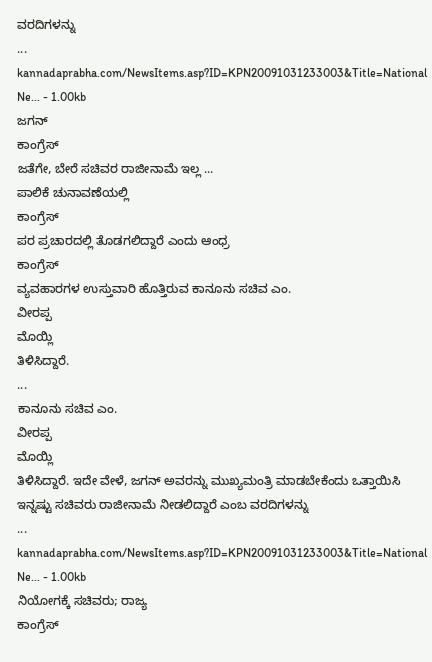ವರದಿಗಳನ್ನು
...
kannadaprabha.com/NewsItems.asp?ID=KPN20091031233003&Title=National Ne... - 1.00kb
ಜಗನ್
ಕಾಂಗ್ರೆಸ್
ಜತೆಗೇ, ಬೇರೆ ಸಚಿವರ ರಾಜೀನಾಮೆ ಇಲ್ಲ ...
ಪಾಲಿಕೆ ಚುನಾವಣೆಯಲ್ಲಿ
ಕಾಂಗ್ರೆಸ್
ಪರ ಪ್ರಚಾರದಲ್ಲಿ ತೊಡಗಲಿದ್ದಾರೆ ಎಂದು ಆಂಧ್ರ
ಕಾಂಗ್ರೆಸ್
ವ್ಯವಹಾರಗಳ ಉಸ್ತುವಾರಿ ಹೊತ್ತಿರುವ ಕಾನೂನು ಸಚಿವ ಎಂ.
ವೀರಪ್ಪ
ಮೊಯ್ಲಿ
ತಿಳಿಸಿದ್ದಾರೆ.
...
ಕಾನೂನು ಸಚಿವ ಎಂ.
ವೀರಪ್ಪ
ಮೊಯ್ಲಿ
ತಿಳಿಸಿದ್ದಾರೆ. ಇದೇ ವೇಳೆ, ಜಗನ್ ಅವರನ್ನು ಮುಖ್ಯಮಂತ್ರಿ ಮಾಡಬೇಕೆಂದು ಒತ್ತಾಯಿಸಿ ಇನ್ನಷ್ಟು ಸಚಿವರು ರಾಜೀನಾಮೆ ನೀಡಲಿದ್ದಾರೆ ಎಂಬ ವರದಿಗಳನ್ನು
...
kannadaprabha.com/NewsItems.asp?ID=KPN20091031233003&Title=National Ne... - 1.00kb
ನಿಯೋಗಕ್ಕೆ ಸಚಿವರು; ರಾಜ್ಯ
ಕಾಂಗ್ರೆಸ್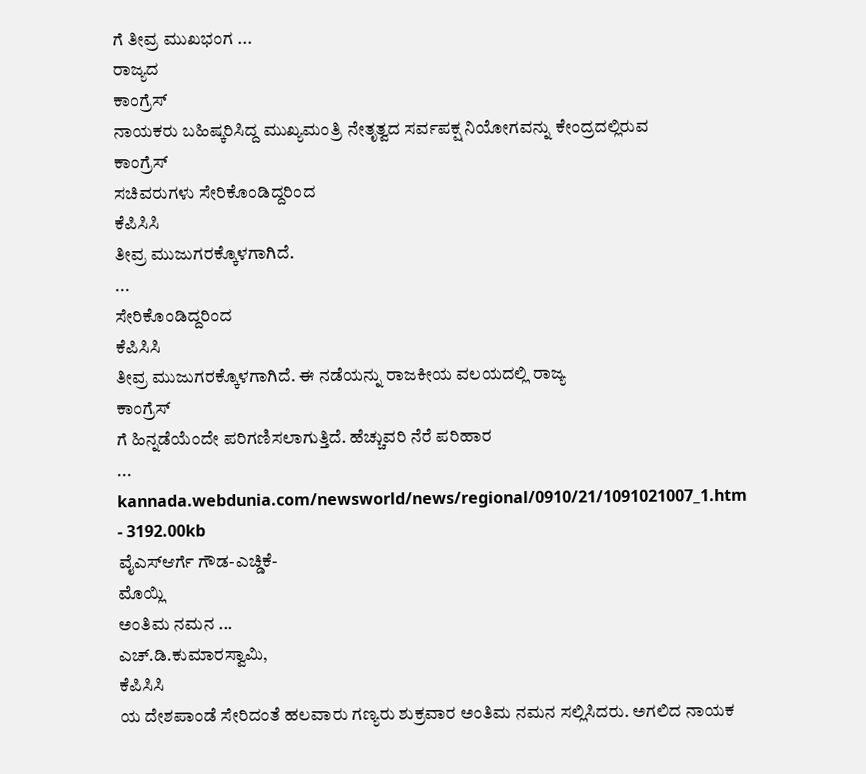ಗೆ ತೀವ್ರ ಮುಖಭಂಗ ...
ರಾಜ್ಯದ
ಕಾಂಗ್ರೆಸ್
ನಾಯಕರು ಬಹಿಷ್ಕರಿಸಿದ್ದ ಮುಖ್ಯಮಂತ್ರಿ ನೇತೃತ್ವದ ಸರ್ವಪಕ್ಷ ನಿಯೋಗವನ್ನು ಕೇಂದ್ರದಲ್ಲಿರುವ
ಕಾಂಗ್ರೆಸ್
ಸಚಿವರುಗಳು ಸೇರಿಕೊಂಡಿದ್ದರಿಂದ
ಕೆಪಿಸಿಸಿ
ತೀವ್ರ ಮುಜುಗರಕ್ಕೊಳಗಾಗಿದೆ.
...
ಸೇರಿಕೊಂಡಿದ್ದರಿಂದ
ಕೆಪಿಸಿಸಿ
ತೀವ್ರ ಮುಜುಗರಕ್ಕೊಳಗಾಗಿದೆ. ಈ ನಡೆಯನ್ನು ರಾಜಕೀಯ ವಲಯದಲ್ಲಿ ರಾಜ್ಯ
ಕಾಂಗ್ರೆಸ್
ಗೆ ಹಿನ್ನಡೆಯೆಂದೇ ಪರಿಗಣಿಸಲಾಗುತ್ತಿದೆ. ಹೆಚ್ಚುವರಿ ನೆರೆ ಪರಿಹಾರ
...
kannada.webdunia.com/newsworld/news/regional/0910/21/1091021007_1.htm - 3192.00kb
ವೈಎಸ್ಆರ್ಗೆ ಗೌಡ-ಎಚ್ಡಿಕೆ-
ಮೊಯ್ಲಿ
ಅಂತಿಮ ನಮನ ...
ಎಚ್.ಡಿ.ಕುಮಾರಸ್ವಾಮಿ,
ಕೆಪಿಸಿಸಿ
ಯ ದೇಶಪಾಂಡೆ ಸೇರಿದಂತೆ ಹಲವಾರು ಗಣ್ಯರು ಶುಕ್ರವಾರ ಅಂತಿಮ ನಮನ ಸಲ್ಲಿಸಿದರು. ಅಗಲಿದ ನಾಯಕ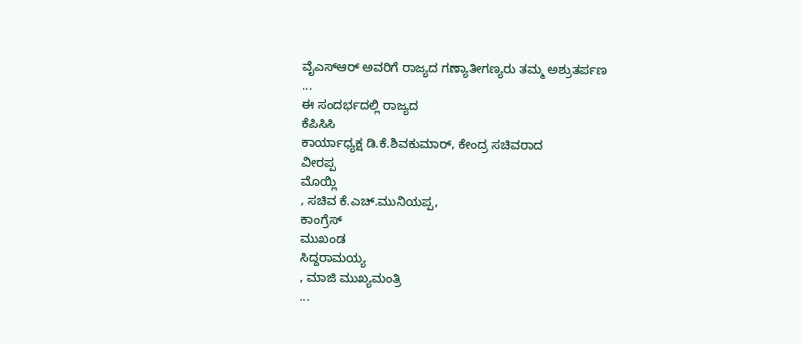ವೈಎಸ್ಆರ್ ಅವರಿಗೆ ರಾಜ್ಯದ ಗಣ್ಯಾತೀಗಣ್ಯರು ತಮ್ಮ ಅಶ್ರುತರ್ಪಣ
...
ಈ ಸಂದರ್ಭದಲ್ಲಿ ರಾಜ್ಯದ
ಕೆಪಿಸಿಸಿ
ಕಾರ್ಯಾಧ್ಯಕ್ಷ ಡಿ.ಕೆ.ಶಿವಕುಮಾರ್, ಕೇಂದ್ರ ಸಚಿವರಾದ
ವೀರಪ್ಪ
ಮೊಯ್ಲಿ
, ಸಚಿವ ಕೆ.ಎಚ್.ಮುನಿಯಪ್ಪ,
ಕಾಂಗ್ರೆಸ್
ಮುಖಂಡ
ಸಿದ್ದರಾಮಯ್ಯ
, ಮಾಜಿ ಮುಖ್ಯಮಂತ್ರಿ
...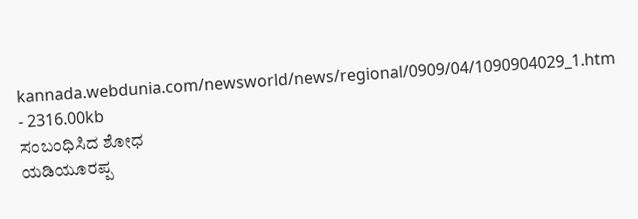kannada.webdunia.com/newsworld/news/regional/0909/04/1090904029_1.htm - 2316.00kb
ಸಂಬಂಧಿಸಿದ ಶೋಧ
ಯಡಿಯೂರಪ್ಪ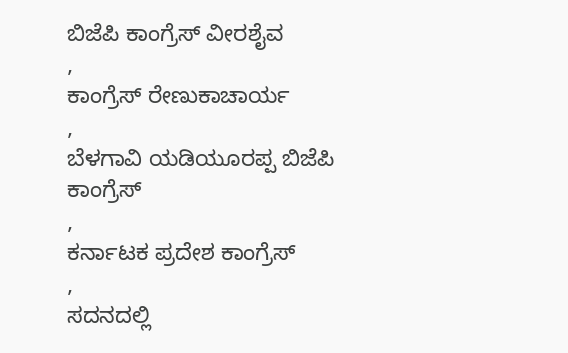ಬಿಜೆಪಿ ಕಾಂಗ್ರೆಸ್ ವೀರಶೈವ
,
ಕಾಂಗ್ರೆಸ್ ರೇಣುಕಾಚಾರ್ಯ
,
ಬೆಳಗಾವಿ ಯಡಿಯೂರಪ್ಪ ಬಿಜೆಪಿ ಕಾಂಗ್ರೆಸ್
,
ಕರ್ನಾಟಕ ಪ್ರದೇಶ ಕಾಂಗ್ರೆಸ್
,
ಸದನದಲ್ಲಿ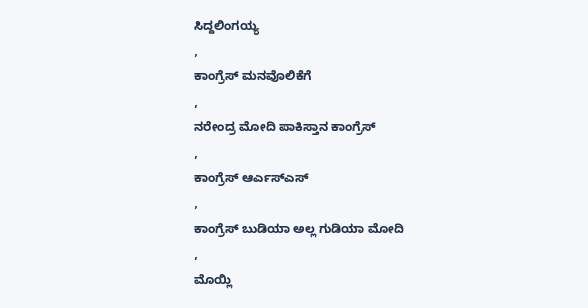ಸಿದ್ದಲಿಂಗಯ್ಯ
,
ಕಾಂಗ್ರೆಸ್ ಮನವೊಲಿಕೆಗೆ
,
ನರೇಂದ್ರ ಮೋದಿ ಪಾಕಿಸ್ತಾನ ಕಾಂಗ್ರೆಸ್
,
ಕಾಂಗ್ರೆಸ್ ಆರ್ಎಸ್ಎಸ್
,
ಕಾಂಗ್ರೆಸ್ ಬುಡಿಯಾ ಅಲ್ಲ ಗುಡಿಯಾ ಮೋದಿ
,
ಮೊಯ್ಲಿ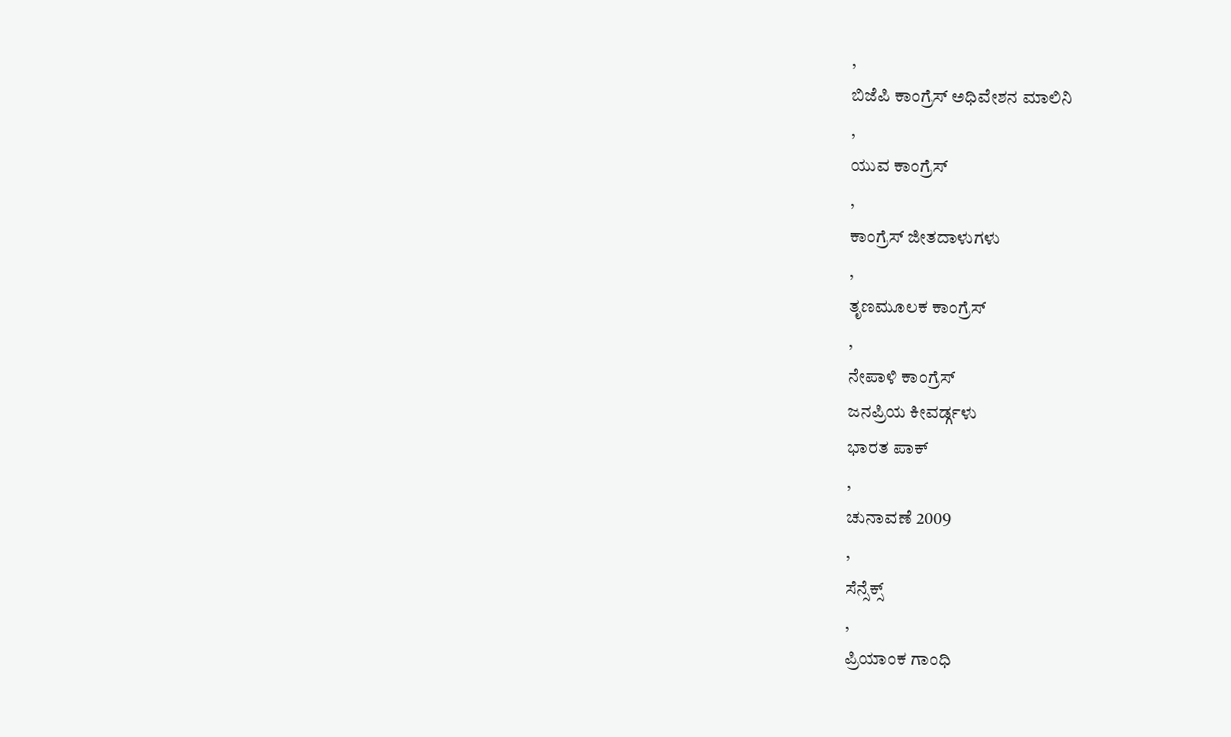,
ಬಿಜೆಪಿ ಕಾಂಗ್ರೆಸ್ ಅಧಿವೇಶನ ಮಾಲಿನಿ
,
ಯುವ ಕಾಂಗ್ರೆಸ್
,
ಕಾಂಗ್ರೆಸ್ ಜೀತದಾಳುಗಳು
,
ತೃಣಮೂಲಕ ಕಾಂಗ್ರೆಸ್
,
ನೇಪಾಳಿ ಕಾಂಗ್ರೆಸ್
ಜನಪ್ರಿಯ ಕೀವರ್ಡ್ಗಳು
ಭಾರತ ಪಾಕ್
,
ಚುನಾವಣೆ 2009
,
ಸೆನ್ಸೆಕ್ಸ್
,
ಪ್ರಿಯಾಂಕ ಗಾಂಧಿ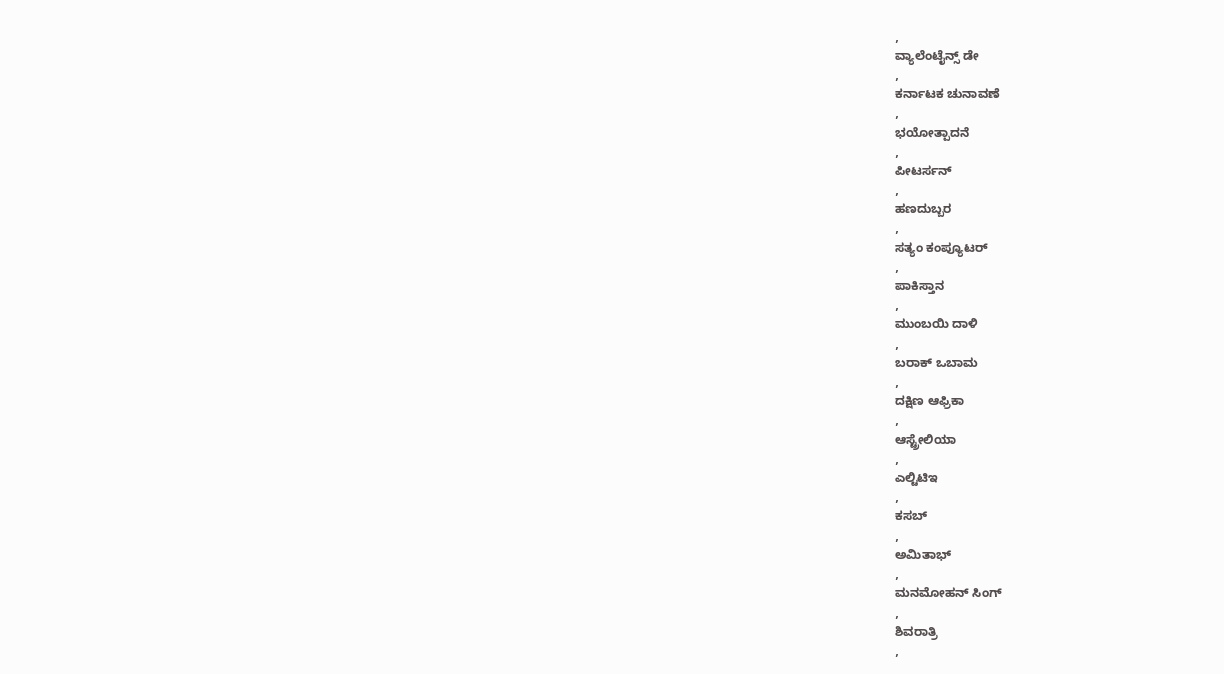,
ವ್ಯಾಲೆಂಟೈನ್ಸ್ ಡೇ
,
ಕರ್ನಾಟಕ ಚುನಾವಣೆ
,
ಭಯೋತ್ಪಾದನೆ
,
ಪೀಟರ್ಸನ್
,
ಹಣದುಬ್ಬರ
,
ಸತ್ಯಂ ಕಂಪ್ಯೂಟರ್
,
ಪಾಕಿಸ್ತಾನ
,
ಮುಂಬಯಿ ದಾಳಿ
,
ಬರಾಕ್ ಒಬಾಮ
,
ದಕ್ಷಿಣ ಆಫ್ರಿಕಾ
,
ಆಸ್ಟ್ರೇಲಿಯಾ
,
ಎಲ್ಟಿಟಿಇ
,
ಕಸಬ್
,
ಅಮಿತಾಭ್
,
ಮನಮೋಹನ್ ಸಿಂಗ್
,
ಶಿವರಾತ್ರಿ
,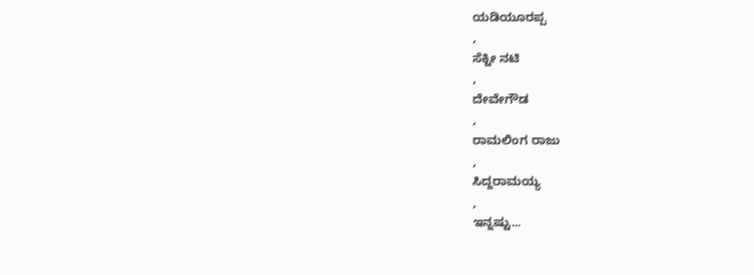ಯಡಿಯೂರಪ್ಪ
,
ಸೆಕ್ಟೀ ನಟಿ
,
ದೇವೇಗೌಡ
,
ರಾಮಲಿಂಗ ರಾಜು
,
ಸಿದ್ದರಾಮಯ್ಯ
,
ಇನ್ನಷ್ಟು...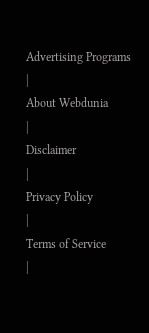Advertising Programs
|
About Webdunia
|
Disclaimer
|
Privacy Policy
|
Terms of Service
|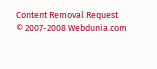Content Removal Request
© 2007-2008 Webdunia.com